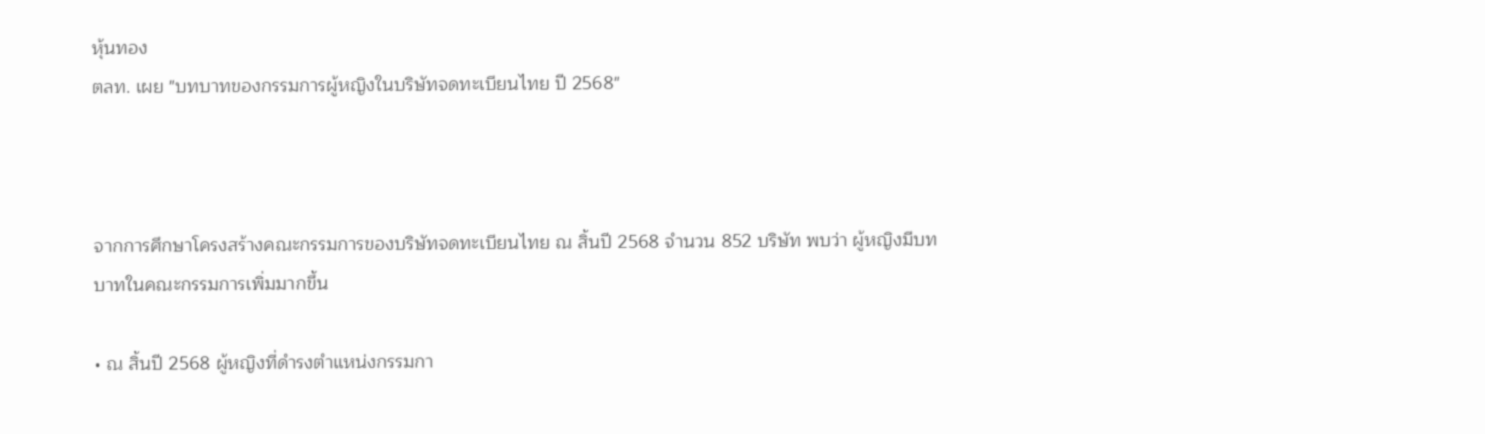หุ้นทอง
ตลท. เผย "บทบาทของกรรมการผู้หญิงในบริษัทจดทะเบียนไทย ปี 2568"



จากการศึกษาโครงสร้างคณะกรรมการของบริษัทจดทะเบียนไทย ณ สิ้นปี 2568 จำนวน 852 บริษัท พบว่า ผู้หญิงมีบทบาทในคณะกรรมการเพิ่มมากขึ้น

• ณ สิ้นปี 2568 ผู้หญิงที่ดำรงตำแหน่งกรรมกา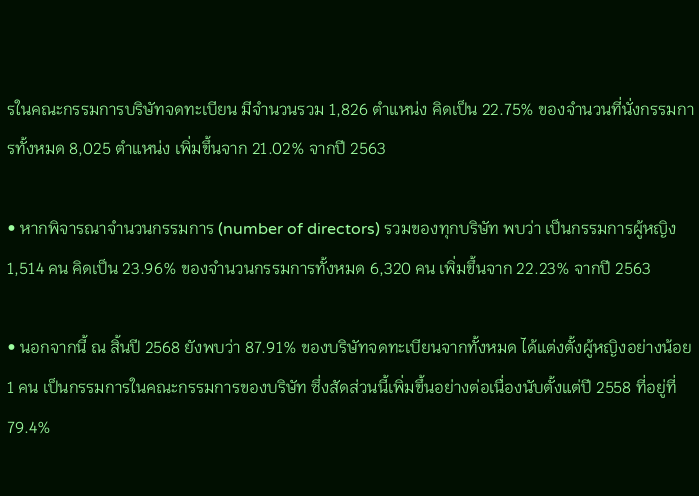รในคณะกรรมการบริษัทจดทะเบียน มีจำนวนรวม 1,826 ตำแหน่ง คิดเป็น 22.75% ของจำนวนที่นั่งกรรมการทั้งหมด 8,025 ตำแหน่ง เพิ่มขึ้นจาก 21.02% จากปี 2563

• หากพิจารณาจำนวนกรรมการ (number of directors) รวมของทุกบริษัท พบว่า เป็นกรรมการผู้หญิง 1,514 คน คิดเป็น 23.96% ของจำนวนกรรมการทั้งหมด 6,320 คน เพิ่มขึ้นจาก 22.23% จากปี 2563

• นอกจากนี้ ณ สิ้นปี 2568 ยังพบว่า 87.91% ของบริษัทจดทะเบียนจากทั้งหมด ได้แต่งตั้งผู้หญิงอย่างน้อย 1 คน เป็นกรรมการในคณะกรรมการของบริษัท ซึ่งสัดส่วนนี้เพิ่มขึ้นอย่างต่อเนื่องนับตั้งแต่ปี 2558 ที่อยู่ที่ 79.4%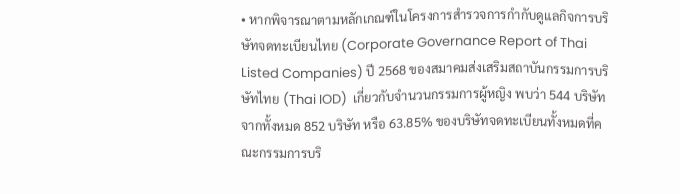• หากพิจารณาตามหลักเกณฑ์ในโครงการสำรวจการกำกับดูแลกิจการบริษัทจดทะเบียนไทย (Corporate Governance Report of Thai Listed Companies) ปี 2568 ของสมาคมส่งเสริมสถาบันกรรมการบริษัทไทย (Thai IOD)  เกี่ยวกับจำนวนกรรมการผู้หญิง พบว่า 544 บริษัท จากทั้งหมด 852 บริษัท หรือ 63.85% ของบริษัทจดทะเบียนทั้งหมดที่คณะกรรมการบริ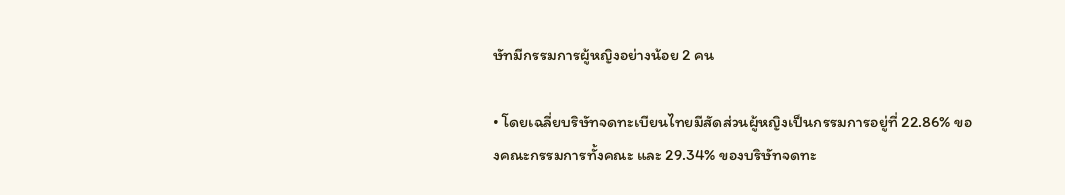ษัทมีกรรมการผู้หญิงอย่างน้อย 2 คน

• โดยเฉลี่ยบริษัทจดทะเบียนไทยมีสัดส่วนผู้หญิงเป็นกรรมการอยู่ที่ 22.86% ของคณะกรรมการทั้งคณะ และ 29.34% ของบริษัทจดทะ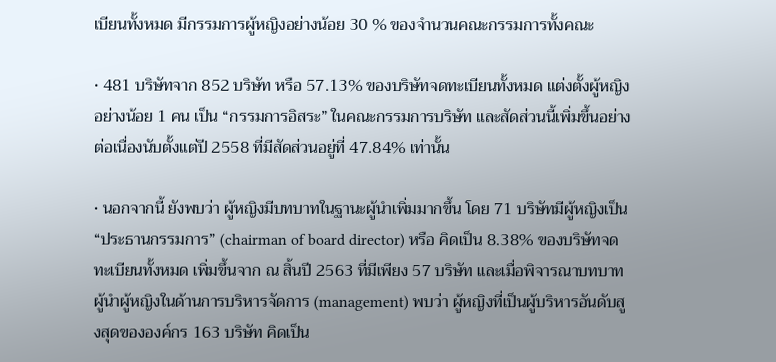เบียนทั้งหมด มีกรรมการผู้หญิงอย่างน้อย 30 % ของจำนวนคณะกรรมการทั้งคณะ

• 481 บริษัทจาก 852 บริษัท หรือ 57.13% ของบริษัทจดทะเบียนทั้งหมด แต่งตั้งผู้หญิงอย่างน้อย 1 คน เป็น “กรรมการอิสระ” ในคณะกรรมการบริษัท และสัดส่วนนี้เพิ่มขึ้นอย่างต่อเนื่องนับตั้งแต่ปี 2558 ที่มีสัดส่วนอยู่ที่ 47.84% เท่านั้น

• นอกจากนี้ ยังพบว่า ผู้หญิงมีบทบาทในฐานะผู้นำเพิ่มมากขึ้น โดย 71 บริษัทมีผู้หญิงเป็น “ประธานกรรมการ” (chairman of board director) หรือ คิดเป็น 8.38% ของบริษัทจดทะเบียนทั้งหมด เพิ่มขึ้นจาก ณ สิ้นปี 2563 ที่มีเพียง 57 บริษัท และเมื่อพิจารณาบทบาทผู้นำผู้หญิงในด้านการบริหารจัดการ (management) พบว่า ผู้หญิงที่เป็นผู้บริหารอันดับสูงสุดขององค์กร 163 บริษัท คิดเป็น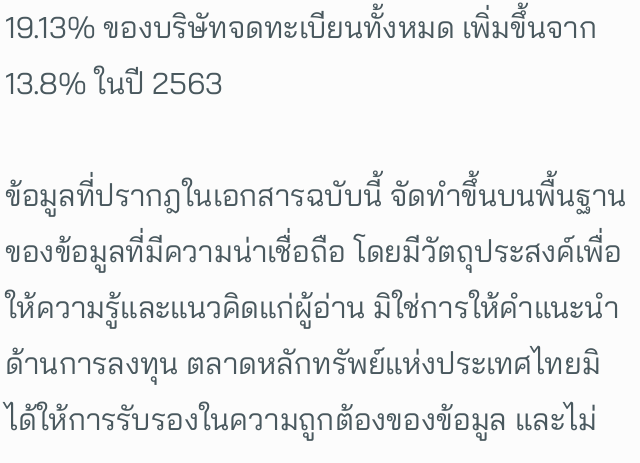19.13% ของบริษัทจดทะเบียนทั้งหมด เพิ่มขึ้นจาก 13.8% ในปี 2563

ข้อมูลที่ปรากฎในเอกสารฉบับนี้ จัดทำขึ้นบนพื้นฐานของข้อมูลที่มีความน่าเชื่อถือ โดยมีวัตถุประสงค์เพื่อให้ความรู้และแนวคิดแก่ผู้อ่าน มิใช่การให้คำแนะนำด้านการลงทุน ตลาดหลักทรัพย์แห่งประเทศไทยมิได้ให้การรับรองในความถูกต้องของข้อมูล และไม่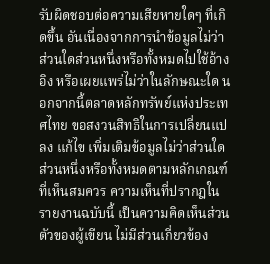รับผิดชอบต่อความเสียหายใดๆ ที่เกิดขึ้น อันเนื่องจากการนำข้อมูลไม่ว่าส่วนใดส่วนหนึ่งหรือทั้งหมดไปใช้อ้างอิง หรือเผยแพร่ไม่ว่าในลักษณะใด นอกจากนี้ตลาดหลักทรัพย์แห่งประเทศไทย ขอสงวนสิทธิในการเปลี่ยนแปลง แก้ไข เพิ่มเติมข้อมูลไม่ว่าส่วนใดส่วนหนึ่งหรือทั้งหมดตามหลักเกณฑ์ที่เห็นสมควร ความเห็นที่ปรากฎในรายงานฉบับนี้ เป็นความคิดเห็นส่วนตัวของผู้เขียน ไม่มีส่วนเกี่ยวข้อง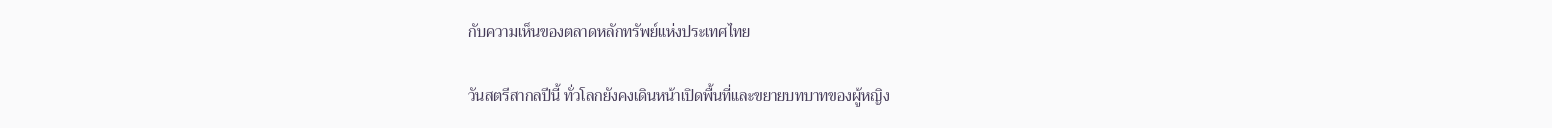กับความเห็นของตลาดหลักทรัพย์แห่งประเทศไทย

วันสตรีสากลปีนี้ ทั่วโลกยังคงเดินหน้าเปิดพื้นที่และขยายบทบาทของผู้หญิง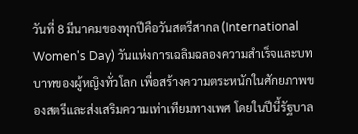วันที่ 8 มีนาคมของทุกปีคือวันสตรีสากล (International Women's Day) วันแห่งการเฉลิมฉลองความสำเร็จและบทบาทของผู้หญิงทั่วโลก เพื่อสร้างความตระหนักในศักยภาพของสตรีและส่งเสริมความเท่าเทียมทางเพศ โดยในปีนี้รัฐบาล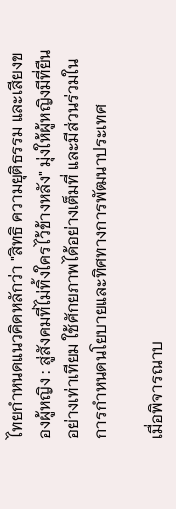ไทยกำหนดแนวคิดหลักว่า "สิทธิ ความยุติธรรม และเสียงของผู้หญิง : สู่สังคมที่ไม่ทิ้งใครไว้ข้างหลัง" มุ่งให้ผู้หญิงมีที่ยืนอย่างเท่าเทียม ใช้ศักยภาพได้อย่างเต็มที่ และมีส่วนร่วมในการกำหนดนโยบายและทิศทางการพัฒนาประเทศ

เมื่อพิจารณาบ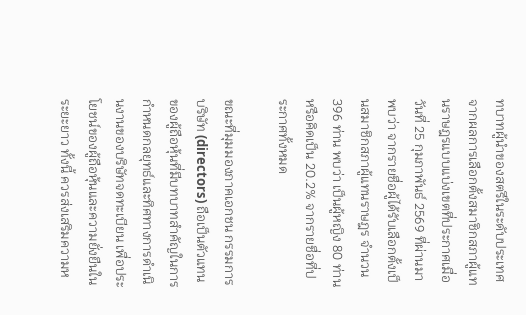ทบาทผู้นำของสตรีในระดับประเทศจากผลการเลือกตั้งสมาชิกสภาผู้แทนราษฎรแบบแบ่งเขตที่ประกาศเมื่อวันที่ 25 กุมภาพันธ์ 2569 ที่ผ่านมา พบว่า จากรายชื่อผู้ได้รับเลือกตั้งเป็นสมาชิกสภาผู้แทนราษฎร จำนวน 396 ท่าน พบว่า เป็นผู้หญิง 80 ท่าน หรือคิดเป็น 20.2% จากรายชื่อที่ประกาศทั้งหมด

ขณะที่มุมมองภาคเอกชน กรรมการบริษัท (directors) ถือเป็นตัวแทนของผู้ถือหุ้นที่มีบทบาทสำคัญในการกำหนดกลยุทธ์และทิศทางการดำเนินงานของบริษัทจดทะเบียน เพื่อประโยชน์ของผู้ถือหุ้นและความยั่งยืนในระยะยาว ทั้งนี้ ควรส่งเสริมความห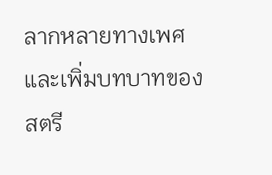ลากหลายทางเพศและเพิ่มบทบาทของสตรี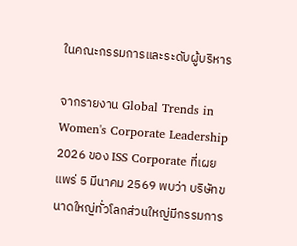ในคณะกรรมการและระดับผู้บริหาร

จากรายงาน Global Trends in Women's Corporate Leadership 2026 ของ ISS Corporate ที่เผยแพร่ 5 มีนาคม 2569 พบว่า บริษัทขนาดใหญ่ทั่วโลกส่วนใหญ่มีกรรมการ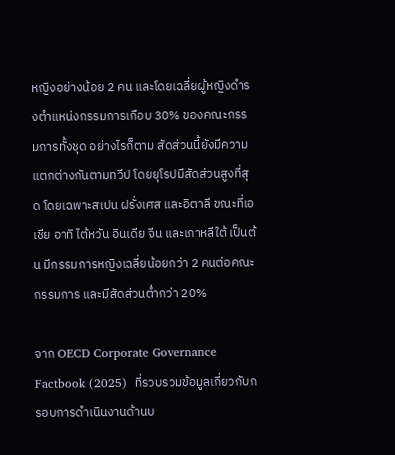หญิงอย่างน้อย 2 คน และโดยเฉลี่ยผู้หญิงดำรงตำแหน่งกรรมการเกือบ 30% ของคณะกรรมการทั้งชุด อย่างไรก็ตาม สัดส่วนนี้ยังมีความแตกต่างกันตามทวีป โดยยุโรปมีสัดส่วนสูงที่สุด โดยเฉพาะสเปน ฝรั่งเศส และอิตาลี ขณะที่เอเชีย อาทิ ไต้หวัน อินเดีย จีน และเกาหลีใต้ เป็นต้น มีกรรมการหญิงเฉลี่ยน้อยกว่า 2 คนต่อคณะกรรมการ และมีสัดส่วนต่ำกว่า 20%

จาก OECD Corporate Governance Factbook (2025)  ที่รวบรวมข้อมูลเกี่ยวกับกรอบการดำเนินงานด้านบ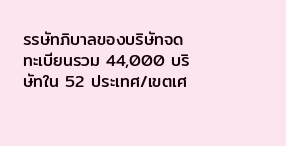รรษัทภิบาลของบริษัทจดทะเบียนรวม 44,000 บริษัทใน 52 ประเทศ/เขตเศ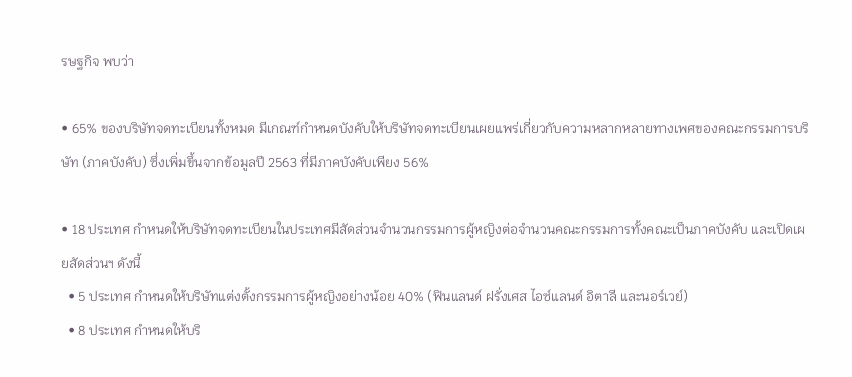รษฐกิจ พบว่า

• 65% ของบริษัทจดทะเบียนทั้งหมด มีเกณฑ์กำหนดบังคับให้บริษัทจดทะเบียนเผยแพร่เกี่ยวกับความหลากหลายทางเพศของคณะกรรมการบริษัท (ภาคบังคับ) ซึ่งเพิ่มขึ้นจากข้อมูลปี 2563 ที่มีภาคบังคับเพียง 56%

• 18 ประเทศ กำหนดให้บริษัทจดทะเบียนในประเทศมีสัดส่วนจำนวนกรรมการผู้หญิงต่อจำนวนคณะกรรมการทั้งคณะเป็นภาคบังคับ และเปิดเผยสัดส่วนฯ ดังนี้
  • 5 ประเทศ กำหนดให้บริษัทแต่งตั้งกรรมการผู้หญิงอย่างน้อย 40% (ฟินแลนด์ ฝรั่งเศส ไอซ์แลนด์ อิตาลี และนอร์เวย์)
  • 8 ประเทศ กำหนดให้บริ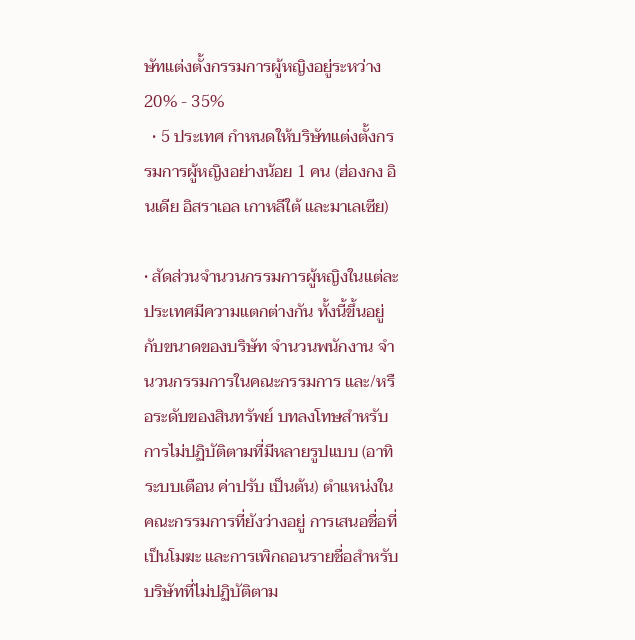ษัทแต่งตั้งกรรมการผู้หญิงอยู่ระหว่าง 20% - 35%
  • 5 ประเทศ กำหนดให้บริษัทแต่งตั้งกรรมการผู้หญิงอย่างน้อย 1 คน (ฮ่องกง อินเดีย อิสราเอล เกาหลีใต้ และมาเลเซีย)

• สัดส่วนจำนวนกรรมการผู้หญิงในแต่ละประเทศมีความแตกต่างกัน ทั้งนี้ขึ้นอยู่กับขนาดของบริษัท จำนวนพนักงาน จำนวนกรรมการในคณะกรรมการ และ/หรือระดับของสินทรัพย์ บทลงโทษสำหรับการไม่ปฏิบัติตามที่มีหลายรูปแบบ (อาทิ  ระบบเตือน ค่าปรับ เป็นต้น) ตำแหน่งในคณะกรรมการที่ยังว่างอยู่ การเสนอชื่อที่เป็นโมฆะ และการเพิกถอนรายชื่อสำหรับบริษัทที่ไม่ปฏิบัติตาม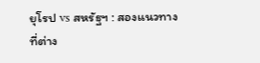ยุโรป vs สหรัฐฯ : สองแนวทางที่ต่าง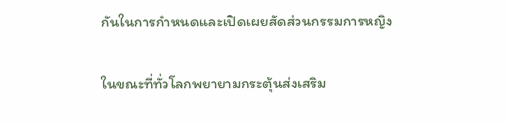กันในการกำหนดและเปิดเผยสัดส่วนกรรมการหญิง

ในขณะที่ทั่วโลกพยายามกระตุ้นส่งเสริม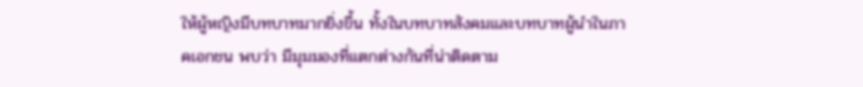ให้ผู้หญิงมีบทบาทมากยิ่งขึ้น ทั้งในบทบาทสังคมและบทบาทผู้นำในภาคเอกชน พบว่า มีมุมมองที่แตกต่างกันที่น่าติดตาม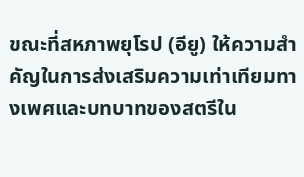ขณะที่สหภาพยุโรป (อียู) ให้ความสำคัญในการส่งเสริมความเท่าเทียมทางเพศและบทบาทของสตรีใน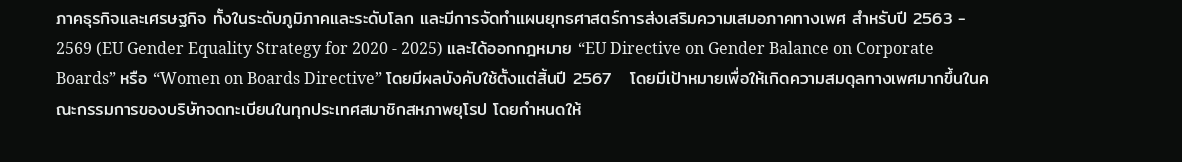ภาคธุรกิจและเศรษฐกิจ ทั้งในระดับภูมิภาคและระดับโลก และมีการจัดทำแผนยุทธศาสตร์การส่งเสริมความเสมอภาคทางเพศ สำหรับปี 2563 - 2569 (EU Gender Equality Strategy for 2020 - 2025) และได้ออกกฎหมาย “EU Directive on Gender Balance on Corporate Boards” หรือ “Women on Boards Directive” โดยมีผลบังคับใช้ตั้งแต่สิ้นปี 2567   โดยมีเป้าหมายเพื่อให้เกิดความสมดุลทางเพศมากขึ้นในคณะกรรมการของบริษัทจดทะเบียนในทุกประเทศสมาชิกสหภาพยุโรป โดยกำหนดให้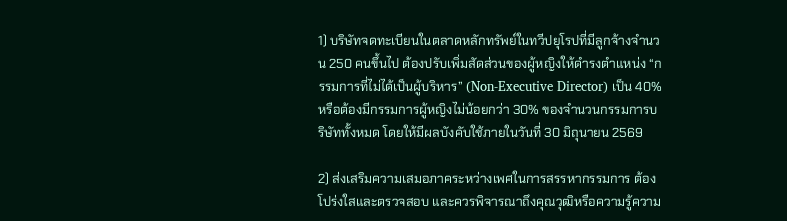1) บริษัทจดทะเบียนในตลาดหลักทรัพย์ในทวีปยุโรปที่มีลูกจ้างจำนวน 250 คนขึ้นไป ต้องปรับเพิ่มสัดส่วนของผู้หญิงให้ดำรงตำแหน่ง “กรรมการที่ไม่ได้เป็นผู้บริหาร” (Non-Executive Director) เป็น 40% หรือต้องมีกรรมการผู้หญิงไม่น้อยกว่า 30% ของจำนวนกรรมการบริษัททั้งหมด โดยให้มีผลบังคับใช้ภายในวันที่ 30 มิถุนายน 2569

2) ส่งเสริมความเสมอภาคระหว่างเพศในการสรรหากรรมการ ต้องโปร่งใสและตรวจสอบ และควรพิจารณาถึงคุณวุฒิหรือความรู้ความ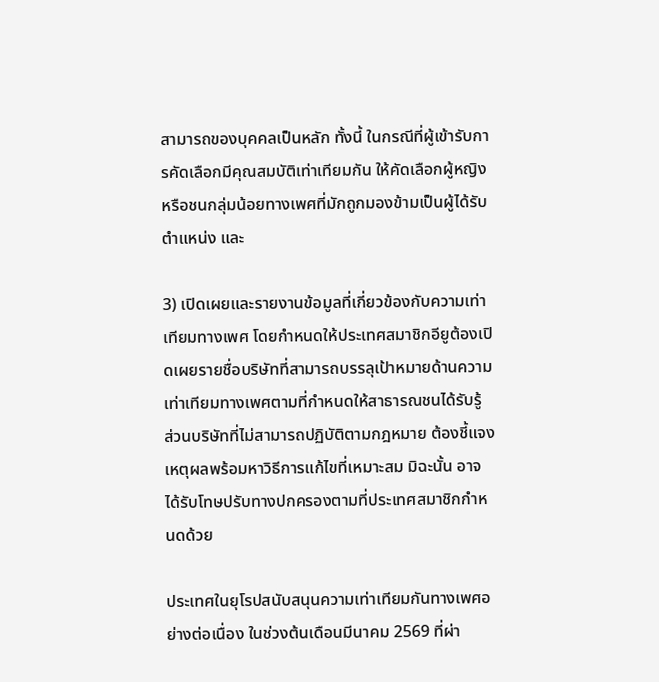สามารถของบุคคลเป็นหลัก ทั้งนี้ ในกรณีที่ผู้เข้ารับการคัดเลือกมีคุณสมบัติเท่าเทียมกัน ให้คัดเลือกผู้หญิงหรือชนกลุ่มน้อยทางเพศที่มักถูกมองข้ามเป็นผู้ได้รับตำแหน่ง และ

3) เปิดเผยและรายงานข้อมูลที่เกี่ยวข้องกับความเท่าเทียมทางเพศ โดยกำหนดให้ประเทศสมาชิกอียูต้องเปิดเผยรายชื่อบริษัทที่สามารถบรรลุเป้าหมายด้านความเท่าเทียมทางเพศตามที่กำหนดให้สาธารณชนได้รับรู้ ส่วนบริษัทที่ไม่สามารถปฏิบัติตามกฎหมาย ต้องชี้แจงเหตุผลพร้อมหาวิธีการแก้ไขที่เหมาะสม มิฉะนั้น อาจได้รับโทษปรับทางปกครองตามที่ประเทศสมาชิกกำหนดด้วย

ประเทศในยุโรปสนับสนุนความเท่าเทียมกันทางเพศอย่างต่อเนื่อง ในช่วงต้นเดือนมีนาคม 2569 ที่ผ่า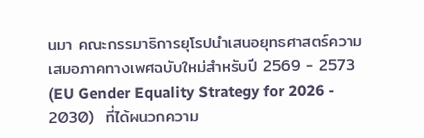นมา คณะกรรมาธิการยุโรปนำเสนอยุทธศาสตร์ความเสมอภาคทางเพศฉบับใหม่สำหรับปี 2569 - 2573 (EU Gender Equality Strategy for 2026 - 2030)  ที่ได้ผนวกความ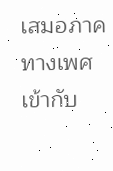เสมอภาคทางเพศเข้ากับ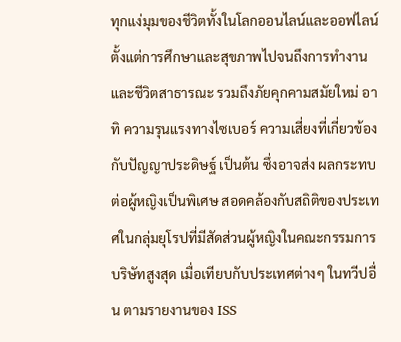ทุกแง่มุมของชีวิตทั้งในโลกออนไลน์และออฟไลน์ ตั้งแต่การศึกษาและสุขภาพไปจนถึงการทำงานและชีวิตสาธารณะ รวมถึงภัยคุกคามสมัยใหม่ อาทิ ความรุนแรงทางไซเบอร์ ความเสี่ยงที่เกี่ยวข้องกับปัญญาประดิษฐ์ เป็นต้น ซึ่งอาจส่ง ผลกระทบต่อผู้หญิงเป็นพิเศษ สอดคล้องกับสถิติของประเทศในกลุ่มยุโรปที่มีสัดส่วนผู้หญิงในคณะกรรมการบริษัทสูงสุด เมื่อเทียบกับประเทศต่างๆ ในทวีปอื่น ตามรายงานของ ISS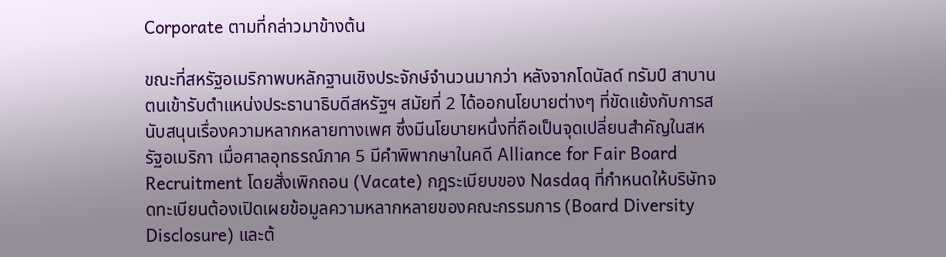Corporate ตามที่กล่าวมาข้างต้น

ขณะที่สหรัฐอเมริกาพบหลักฐานเชิงประจักษ์จำนวนมากว่า หลังจากโดนัลด์ ทรัมป์ สาบานตนเข้ารับตำแหน่งประธานาธิบดีสหรัฐฯ สมัยที่ 2 ได้ออกนโยบายต่างๆ ที่ขัดแย้งกับการสนับสนุนเรื่องความหลากหลายทางเพศ ซึ่งมีนโยบายหนึ่งที่ถือเป็นจุดเปลี่ยนสำคัญในสหรัฐอเมริกา เมื่อศาลอุทธรณ์ภาค 5 มีคำพิพากษาในคดี Alliance for Fair Board Recruitment โดยสั่งเพิกถอน (Vacate) กฎระเบียบของ Nasdaq ที่กำหนดให้บริษัทจดทะเบียนต้องเปิดเผยข้อมูลความหลากหลายของคณะกรรมการ (Board Diversity Disclosure) และต้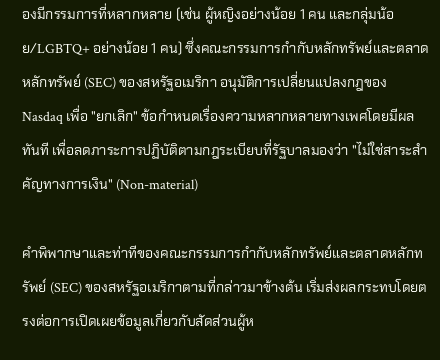องมีกรรมการที่หลากหลาย (เช่น ผู้หญิงอย่างน้อย 1 คน และกลุ่มน้อย/LGBTQ+ อย่างน้อย 1 คน) ซึ่งคณะกรรมการกำกับหลักทรัพย์และตลาดหลักทรัพย์ (SEC) ของสหรัฐอเมริกา อนุมัติการเปลี่ยนแปลงกฎของ Nasdaq เพื่อ "ยกเลิก" ข้อกำหนดเรื่องความหลากหลายทางเพศโดยมีผลทันที เพื่อลดภาระการปฏิบัติตามกฎระเบียบที่รัฐบาลมองว่า "ไม่ใช่สาระสำคัญทางการเงิน" (Non-material)

คำพิพากษาและท่าทีของคณะกรรมการกำกับหลักทรัพย์และตลาดหลักทรัพย์ (SEC) ของสหรัฐอเมริกาตามที่กล่าวมาข้างต้น เริ่มส่งผลกระทบโดยตรงต่อการเปิดเผยข้อมูลเกี่ยวกับสัดส่วนผู้ห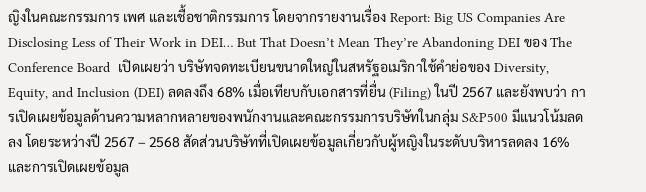ญิงในคณะกรรมการ เพศ และเชื้อชาติกรรมการ โดยจากรายงานเรื่อง Report: Big US Companies Are Disclosing Less of Their Work in DEI… But That Doesn’t Mean They’re Abandoning DEI ของ The Conference Board  เปิดเผยว่า บริษัทจดทะเบียนขนาดใหญ่ในสหรัฐอเมริกาใช้คำย่อของ Diversity, Equity, and Inclusion (DEI) ลดลงถึง 68% เมื่อเทียบกับเอกสารที่ยื่น (Filing) ในปี 2567 และยังพบว่า การเปิดเผยข้อมูลด้านความหลากหลายของพนักงานและคณะกรรมการบริษัทในกลุ่ม S&P500 มีแนวโน้มลดลง โดยระหว่างปี 2567 – 2568 สัดส่วนบริษัทที่เปิดเผยข้อมูลเกี่ยวกับผู้หญิงในระดับบริหารลดลง 16% และการเปิดเผยข้อมูล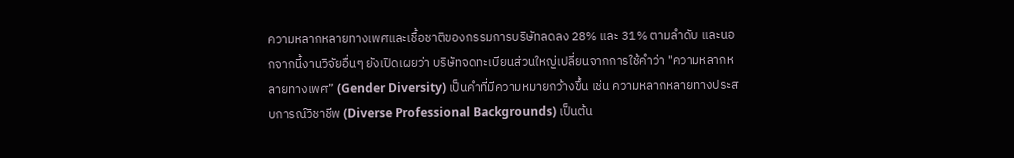ความหลากหลายทางเพศและเชื้อชาติของกรรมการบริษัทลดลง 28% และ 31% ตามลำดับ และนอกจากนี้งานวิจัยอื่นๆ ยังเปิดเผยว่า บริษัทจดทะเบียนส่วนใหญ่เปลี่ยนจากการใช้คำว่า "ความหลากหลายทางเพศ” (Gender Diversity) เป็นคำที่มีความหมายกว้างขึ้น เช่น ความหลากหลายทางประสบการณ์วิชาชีพ (Diverse Professional Backgrounds) เป็นต้น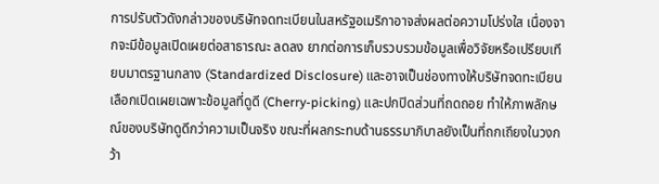การปรับตัวดังกล่าวของบริษัทจดทะเบียนในสหรัฐอเมริกาอาจส่งผลต่อความโปร่งใส เนื่องจากจะมีข้อมูลเปิดเผยต่อสาธารณะ ลดลง ยากต่อการเก็บรวบรวมข้อมูลเพื่อวิจัยหรือเปรียบเทียบมาตรฐานกลาง (Standardized Disclosure) และอาจเป็นช่องทางให้บริษัทจดทะเบียนเลือกเปิดเผยเฉพาะข้อมูลที่ดูดี (Cherry-picking) และปกปิดส่วนที่ถดถอย ทำให้ภาพลักษณ์ของบริษัทดูดีกว่าความเป็นจริง ขณะที่ผลกระทบด้านธรรมาภิบาลยังเป็นที่ถกเถียงในวงกว้า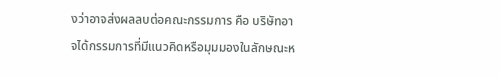งว่าอาจส่งผลลบต่อคณะกรรมการ คือ บริษัทอาจได้กรรมการที่มีแนวคิดหรือมุมมองในลักษณะห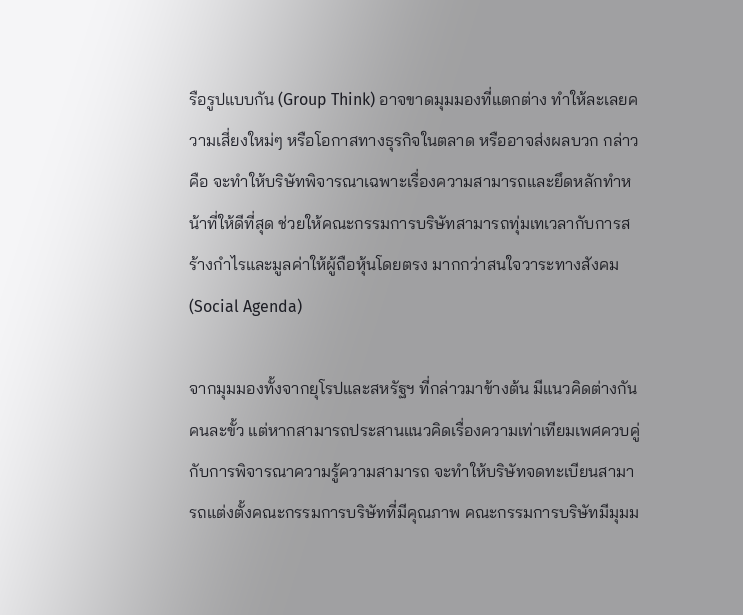รือรูปแบบกัน (Group Think) อาจขาดมุมมองที่แตกต่าง ทำให้ละเลยความเสี่ยงใหม่ๆ หรือโอกาสทางธุรกิจในตลาด หรืออาจส่งผลบวก กล่าวคือ จะทำให้บริษัทพิจารณาเฉพาะเรื่องความสามารถและยึดหลักทำหน้าที่ให้ดีที่สุด ช่วยให้คณะกรรมการบริษัทสามารถทุ่มเทเวลากับการสร้างกำไรและมูลค่าให้ผู้ถือหุ้นโดยตรง มากกว่าสนใจวาระทางสังคม (Social Agenda)

จากมุมมองทั้งจากยุโรปและสหรัฐฯ ที่กล่าวมาข้างต้น มีแนวคิดต่างกันคนละขั้ว แต่หากสามารถประสานแนวคิดเรื่องความเท่าเทียมเพศควบคู่กับการพิจารณาความรู้ความสามารถ จะทำให้บริษัทจดทะเบียนสามารถแต่งตั้งคณะกรรมการบริษัทที่มีคุณภาพ คณะกรรมการบริษัทมีมุมม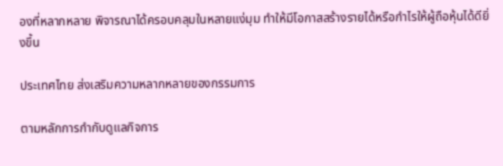องที่หลากหลาย พิจารณาได้ครอบคลุมในหลายแง่มุม ทำให้มีโอกาสสร้างรายได้หรือกำไรให้ผู้ถือหุ้นได้ดียิ่งขึ้น

ประเทศไทย ส่งเสริมความหลากหลายของกรรมการ

ตามหลักการกำกับดูแลกิจการ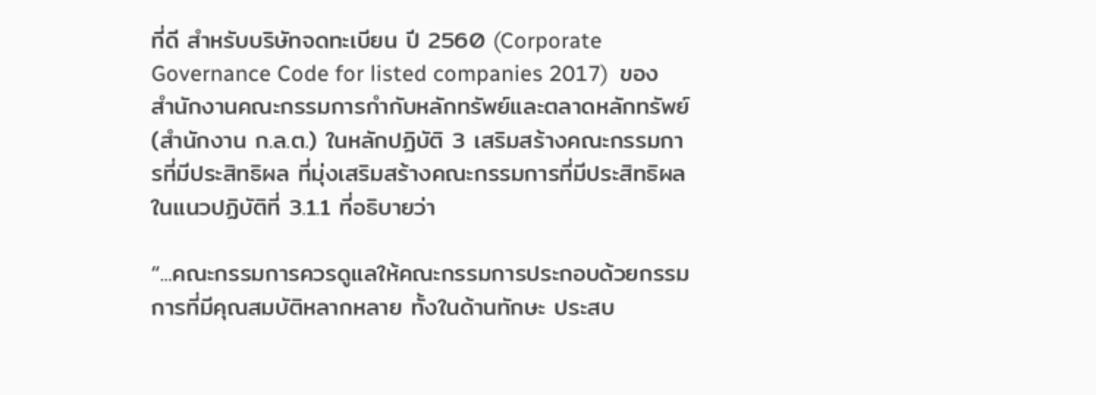ที่ดี สำหรับบริษัทจดทะเบียน ปี 2560 (Corporate Governance Code for listed companies 2017)  ของสำนักงานคณะกรรมการกำกับหลักทรัพย์และตลาดหลักทรัพย์ (สำนักงาน ก.ล.ต.) ในหลักปฏิบัติ 3 เสริมสร้างคณะกรรมการที่มีประสิทธิผล ที่มุ่งเสริมสร้างคณะกรรมการที่มีประสิทธิผล ในแนวปฏิบัติที่ 3.1.1 ที่อธิบายว่า

“...คณะกรรมการควรดูแลให้คณะกรรมการประกอบด้วยกรรมการที่มีคุณสมบัติหลากหลาย ทั้งในด้านทักษะ ประสบ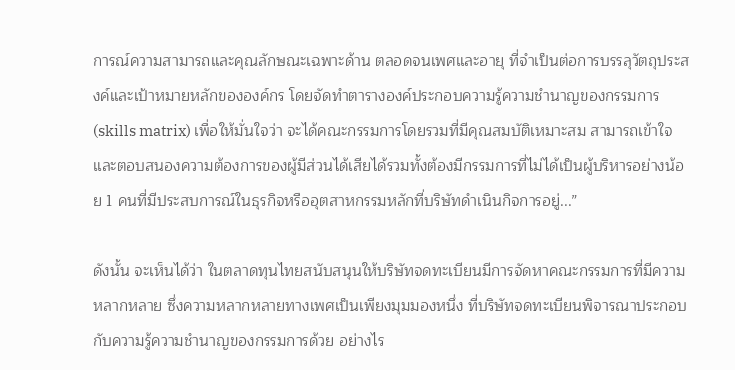การณ์ความสามารถและคุณลักษณะเฉพาะด้าน ตลอดจนเพศและอายุ ที่จำเป็นต่อการบรรลุวัตถุประสงค์และเป้าหมายหลักขององค์กร โดยจัดทำตารางองค์ประกอบความรู้ความชำนาญของกรรมการ (skills matrix) เพื่อให้มั่นใจว่า จะได้คณะกรรมการโดยรวมที่มีคุณสมบัติเหมาะสม สามารถเข้าใจและตอบสนองความต้องการของผู้มีส่วนได้เสียได้รวมทั้งต้องมีกรรมการที่ไม่ได้เป็นผู้บริหารอย่างน้อย 1 คนที่มีประสบการณ์ในธุรกิจหรืออุตสาหกรรมหลักที่บริษัทดำเนินกิจการอยู่...”

ดังนั้น จะเห็นได้ว่า ในตลาดทุนไทยสนับสนุนให้บริษัทจดทะเบียนมีการจัดหาคณะกรรมการที่มีความหลากหลาย ซึ่งความหลากหลายทางเพศเป็นเพียงมุมมองหนึ่ง ที่บริษัทจดทะเบียนพิจารณาประกอบกับความรู้ความชำนาญของกรรมการด้วย อย่างไร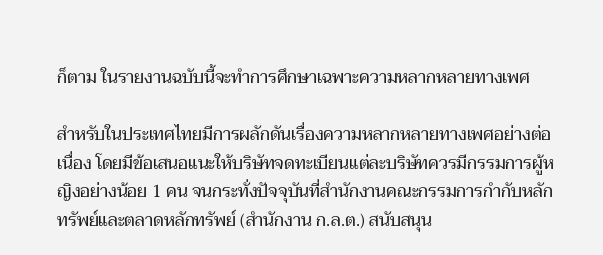ก็ตาม ในรายงานฉบับนี้จะทำการศึกษาเฉพาะความหลากหลายทางเพศ

สำหรับในประเทศไทยมีการผลักดันเรื่องความหลากหลายทางเพศอย่างต่อเนื่อง โดยมีข้อเสนอแนะให้บริษัทจดทะเบียนแต่ละบริษัทควรมีกรรมการผู้หญิงอย่างน้อย 1 คน จนกระทั่งปัจจุบันที่สำนักงานคณะกรรมการกำกับหลักทรัพย์และตลาดหลักทรัพย์ (สำนักงาน ก.ล.ต.) สนับสนุน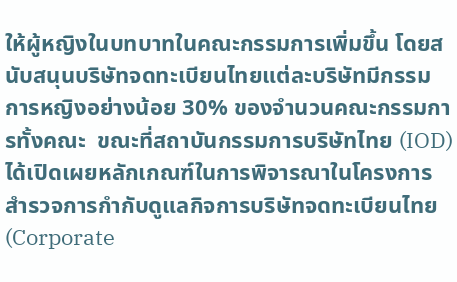ให้ผู้หญิงในบทบาทในคณะกรรมการเพิ่มขึ้น โดยสนับสนุนบริษัทจดทะเบียนไทยแต่ละบริษัทมีกรรมการหญิงอย่างน้อย 30% ของจำนวนคณะกรรมการทั้งคณะ  ขณะที่สถาบันกรรมการบริษัทไทย (IOD) ได้เปิดเผยหลักเกณฑ์ในการพิจารณาในโครงการสำรวจการกำกับดูแลกิจการบริษัทจดทะเบียนไทย (Corporate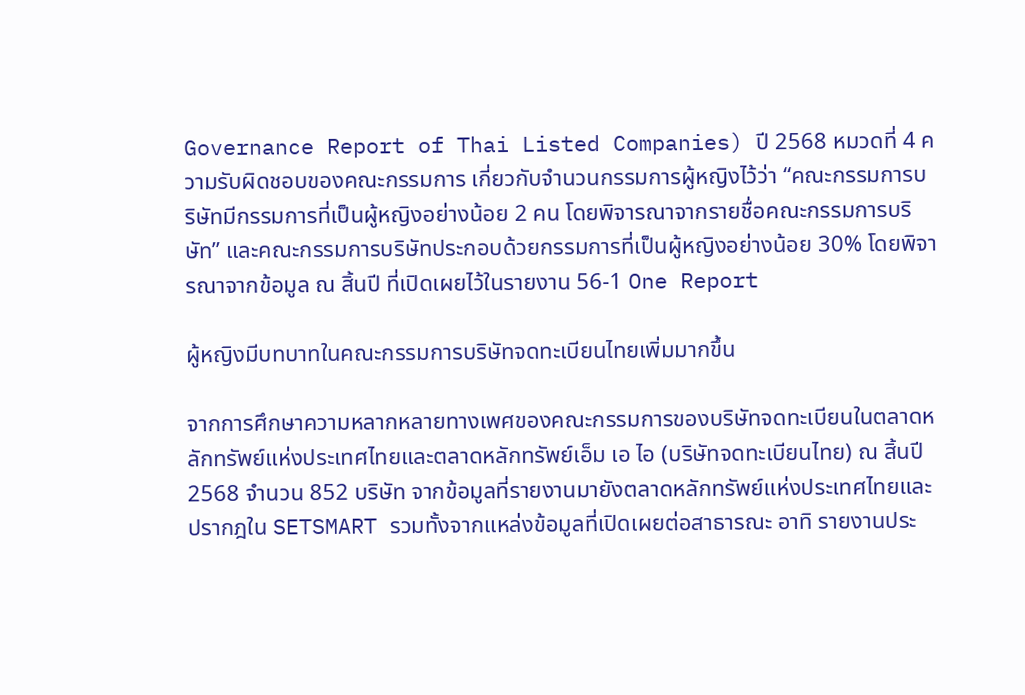Governance Report of Thai Listed Companies) ปี 2568 หมวดที่ 4 ความรับผิดชอบของคณะกรรมการ เกี่ยวกับจำนวนกรรมการผู้หญิงไว้ว่า “คณะกรรมการบริษัทมีกรรมการที่เป็นผู้หญิงอย่างน้อย 2 คน โดยพิจารณาจากรายชื่อคณะกรรมการบริษัท” และคณะกรรมการบริษัทประกอบด้วยกรรมการที่เป็นผู้หญิงอย่างน้อย 30% โดยพิจารณาจากข้อมูล ณ สิ้นปี ที่เปิดเผยไว้ในรายงาน 56-1 One Report

ผู้หญิงมีบทบาทในคณะกรรมการบริษัทจดทะเบียนไทยเพิ่มมากขึ้น

จากการศึกษาความหลากหลายทางเพศของคณะกรรมการของบริษัทจดทะเบียนในตลาดหลักทรัพย์แห่งประเทศไทยและตลาดหลักทรัพย์เอ็ม เอ ไอ (บริษัทจดทะเบียนไทย) ณ สิ้นปี 2568 จำนวน 852 บริษัท จากข้อมูลที่รายงานมายังตลาดหลักทรัพย์แห่งประเทศไทยและปรากฎใน SETSMART รวมทั้งจากแหล่งข้อมูลที่เปิดเผยต่อสาธารณะ อาทิ รายงานประ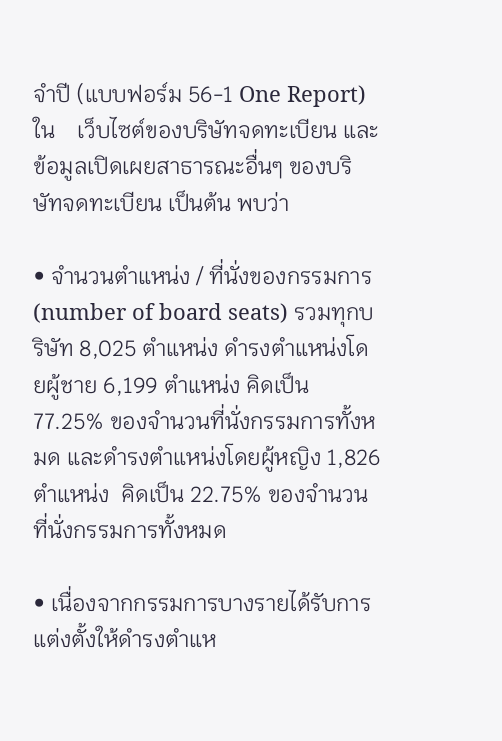จำปี (แบบฟอร์ม 56-1 One Report)  ใน    เว็บไซต์ของบริษัทจดทะเบียน และข้อมูลเปิดเผยสาธารณะอื่นๆ ของบริษัทจดทะเบียน เป็นต้น พบว่า

• จำนวนตำแหน่ง / ที่นั่งของกรรมการ (number of board seats) รวมทุกบริษัท 8,025 ตำแหน่ง ดำรงตำแหน่งโดยผู้ชาย 6,199 ตำแหน่ง คิดเป็น 77.25% ของจำนวนที่นั่งกรรมการทั้งหมด และดำรงตำแหน่งโดยผู้หญิง 1,826 ตำแหน่ง  คิดเป็น 22.75% ของจำนวนที่นั่งกรรมการทั้งหมด

• เนื่องจากกรรมการบางรายได้รับการแต่งตั้งให้ดำรงตำแห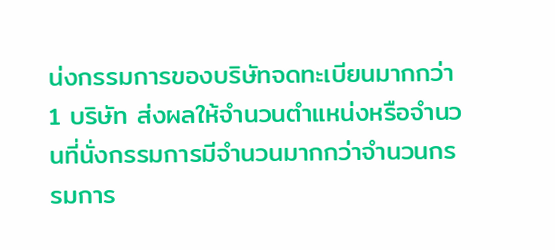น่งกรรมการของบริษัทจดทะเบียนมากกว่า 1 บริษัท ส่งผลให้จำนวนตำแหน่งหรือจำนวนที่นั่งกรรมการมีจำนวนมากกว่าจำนวนกรรมการ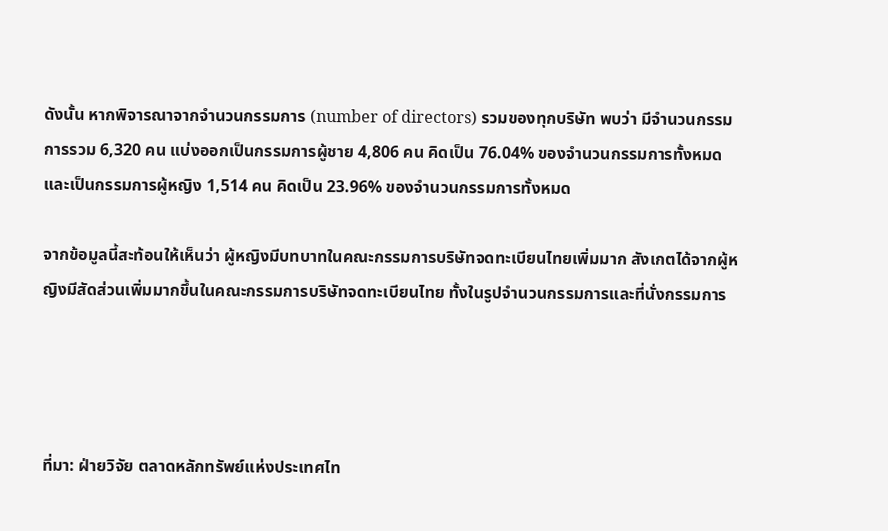ดังนั้น หากพิจารณาจากจำนวนกรรมการ (number of directors) รวมของทุกบริษัท พบว่า มีจำนวนกรรมการรวม 6,320 คน แบ่งออกเป็นกรรมการผู้ชาย 4,806 คน คิดเป็น 76.04% ของจำนวนกรรมการทั้งหมด และเป็นกรรมการผู้หญิง 1,514 คน คิดเป็น 23.96% ของจำนวนกรรมการทั้งหมด

จากข้อมูลนี้สะท้อนให้เห็นว่า ผู้หญิงมีบทบาทในคณะกรรมการบริษัทจดทะเบียนไทยเพิ่มมาก สังเกตได้จากผู้หญิงมีสัดส่วนเพิ่มมากขึ้นในคณะกรรมการบริษัทจดทะเบียนไทย ทั้งในรูปจำนวนกรรมการและที่นั่งกรรมการ




ที่มา: ฝ่ายวิจัย ตลาดหลักทรัพย์แห่งประเทศไท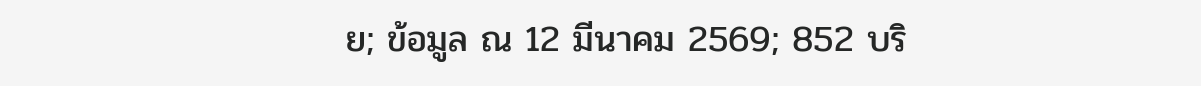ย; ข้อมูล ณ 12 มีนาคม 2569; 852 บริ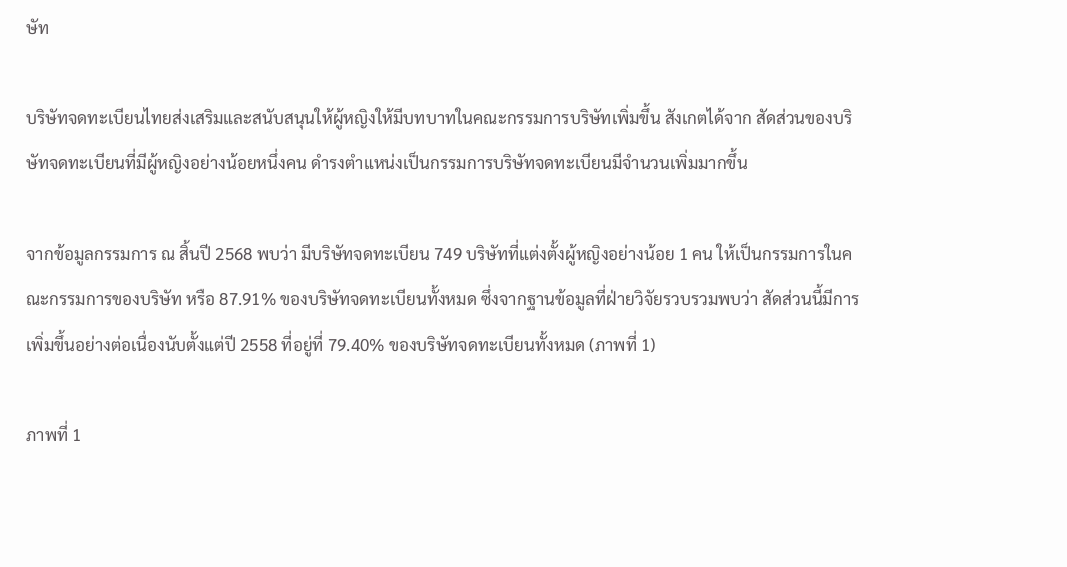ษัท

บริษัทจดทะเบียนไทยส่งเสริมและสนับสนุนให้ผู้หญิงให้มีบทบาทในคณะกรรมการบริษัทเพิ่มขึ้น สังเกตได้จาก สัดส่วนของบริษัทจดทะเบียนที่มีผู้หญิงอย่างน้อยหนึ่งคน ดำรงตำแหน่งเป็นกรรมการบริษัทจดทะเบียนมีจำนวนเพิ่มมากขึ้น

จากข้อมูลกรรมการ ณ สิ้นปี 2568 พบว่า มีบริษัทจดทะเบียน 749 บริษัทที่แต่งตั้งผู้หญิงอย่างน้อย 1 คน ให้เป็นกรรมการในคณะกรรมการของบริษัท หรือ 87.91% ของบริษัทจดทะเบียนทั้งหมด ซึ่งจากฐานข้อมูลที่ฝ่ายวิจัยรวบรวมพบว่า สัดส่วนนี้มีการเพิ่มขึ้นอย่างต่อเนื่องนับตั้งแต่ปี 2558 ที่อยู่ที่ 79.40% ของบริษัทจดทะเบียนทั้งหมด (ภาพที่ 1)

ภาพที่ 1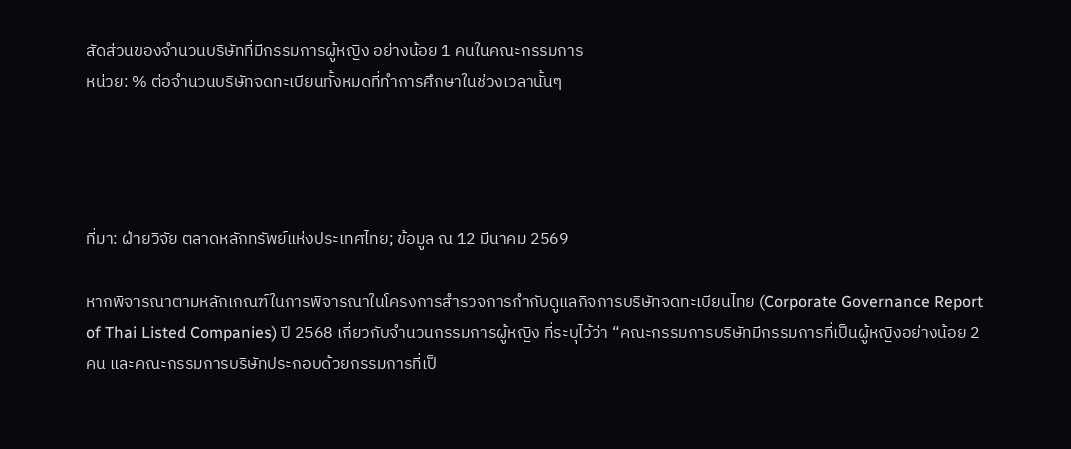สัดส่วนของจำนวนบริษัทที่มีกรรมการผู้หญิง อย่างน้อย 1 คนในคณะกรรมการ
หน่วย: % ต่อจำนวนบริษัทจดทะเบียนทั้งหมดที่ทำการศึกษาในช่วงเวลานั้นๆ




ที่มา: ฝ่ายวิจัย ตลาดหลักทรัพย์แห่งประเทศไทย; ข้อมูล ณ 12 มีนาคม 2569

หากพิจารณาตามหลักเกณฑ์ในการพิจารณาในโครงการสำรวจการกำกับดูแลกิจการบริษัทจดทะเบียนไทย (Corporate Governance Report of Thai Listed Companies) ปี 2568 เกี่ยวกับจำนวนกรรมการผู้หญิง ที่ระบุไว้ว่า “คณะกรรมการบริษัทมีกรรมการที่เป็นผู้หญิงอย่างน้อย 2 คน และคณะกรรมการบริษัทประกอบด้วยกรรมการที่เป็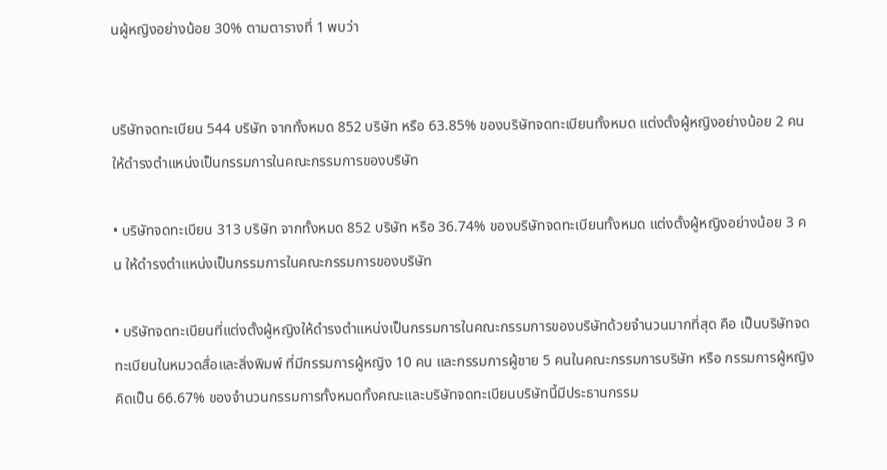นผู้หญิงอย่างน้อย 30% ตามตารางที่ 1 พบว่า


บริษัทจดทะเบียน 544 บริษัท จากทั้งหมด 852 บริษัท หรือ 63.85% ของบริษัทจดทะเบียนทั้งหมด แต่งตั้งผู้หญิงอย่างน้อย 2 คน ให้ดำรงตำแหน่งเป็นกรรมการในคณะกรรมการของบริษัท

• บริษัทจดทะเบียน 313 บริษัท จากทั้งหมด 852 บริษัท หรือ 36.74% ของบริษัทจดทะเบียนทั้งหมด แต่งตั้งผู้หญิงอย่างน้อย 3 คน ให้ดำรงตำแหน่งเป็นกรรมการในคณะกรรมการของบริษัท

• บริษัทจดทะเบียนที่แต่งตั้งผู้หญิงให้ดำรงตำแหน่งเป็นกรรมการในคณะกรรมการของบริษัทด้วยจำนวนมากที่สุด คือ เป็นบริษัทจดทะเบียนในหมวดสื่อและสิ่งพิมพ์ ที่มีกรรมการผู้หญิง 10 คน และกรรมการผู้ชาย 5 คนในคณะกรรมการบริษัท หรือ กรรมการผู้หญิงคิดเป็น 66.67% ของจำนวนกรรมการทั้งหมดทั้งคณะและบริษัทจดทะเบียนบริษัทนี้มีประธานกรรม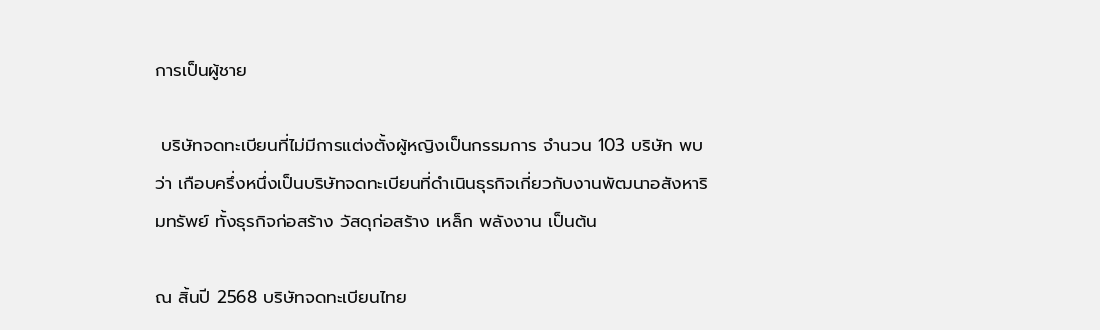การเป็นผู้ชาย

 บริษัทจดทะเบียนที่ไม่มีการแต่งตั้งผู้หญิงเป็นกรรมการ จำนวน 103 บริษัท พบว่า เกือบครึ่งหนึ่งเป็นบริษัทจดทะเบียนที่ดำเนินธุรกิจเกี่ยวกับงานพัฒนาอสังหาริมทรัพย์ ทั้งธุรกิจก่อสร้าง วัสดุก่อสร้าง เหล็ก พลังงาน เป็นต้น

ณ สิ้นปี 2568 บริษัทจดทะเบียนไทย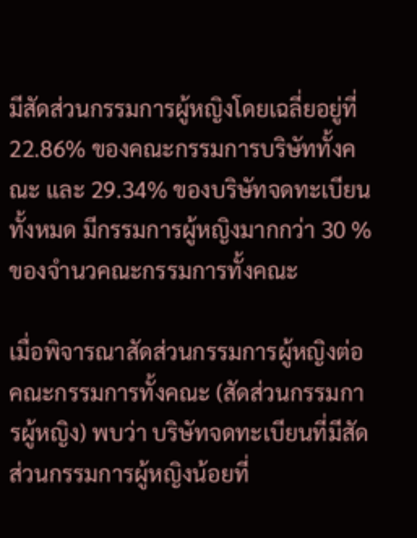มีสัดส่วนกรรมการผู้หญิงโดยเฉลี่ยอยู่ที่ 22.86% ของคณะกรรมการบริษัททั้งคณะ และ 29.34% ของบริษัทจดทะเบียนทั้งหมด มีกรรมการผู้หญิงมากกว่า 30 % ของจำนวคณะกรรมการทั้งคณะ

เมื่อพิจารณาสัดส่วนกรรมการผู้หญิงต่อคณะกรรมการทั้งคณะ (สัดส่วนกรรมการผู้หญิง) พบว่า บริษัทจดทะเบียนที่มีสัดส่วนกรรมการผู้หญิงน้อยที่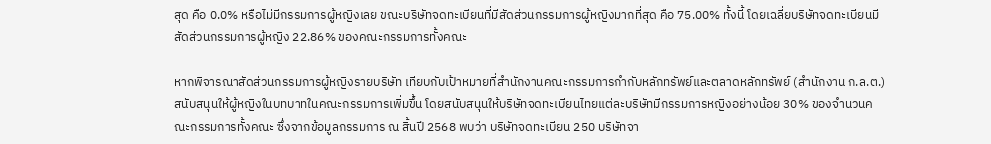สุด คือ 0.0% หรือไม่มีกรรมการผู้หญิงเลย ขณะบริษัทจดทะเบียนที่มีสัดส่วนกรรมการผู้หญิงมากที่สุด คือ 75.00% ทั้งนี้ โดยเฉลี่ยบริษัทจดทะเบียนมีสัดส่วนกรรมการผู้หญิง 22.86% ของคณะกรรมการทั้งคณะ

หากพิจารณาสัดส่วนกรรมการผู้หญิงรายบริษัท เทียบกับเป้าหมายที่สำนักงานคณะกรรมการกำกับหลักทรัพย์และตลาดหลักทรัพย์ (สำนักงาน ก.ล.ต.) สนับสนุนให้ผู้หญิงในบทบาทในคณะกรรมการเพิ่มขึ้น โดยสนับสนุนให้บริษัทจดทะเบียนไทยแต่ละบริษัทมีกรรมการหญิงอย่างน้อย 30% ของจำนวนคณะกรรมการทั้งคณะ ซึ่งจากข้อมูลกรรมการ ณ สิ้นปี 2568 พบว่า บริษัทจดทะเบียน 250 บริษัทจา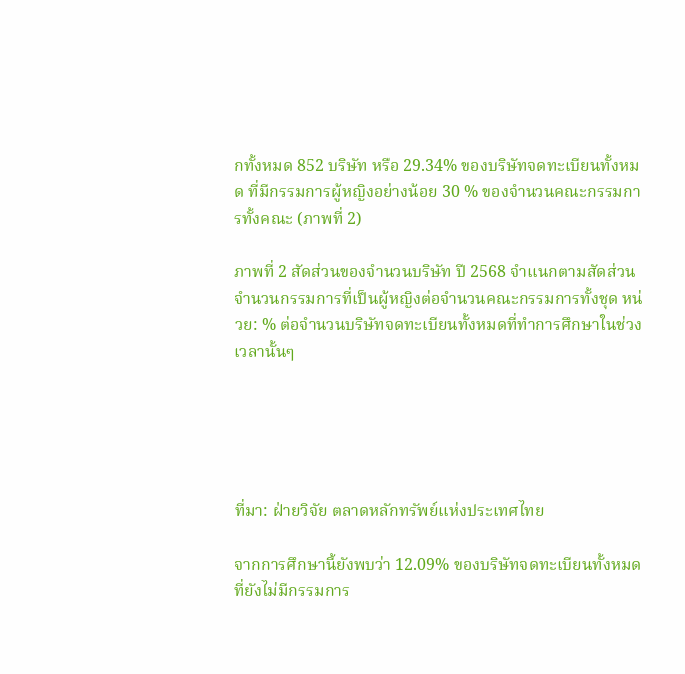กทั้งหมด 852 บริษัท หรือ 29.34% ของบริษัทจดทะเบียนทั้งหมด ที่มีกรรมการผู้หญิงอย่างน้อย 30 % ของจำนวนคณะกรรมการทั้งคณะ (ภาพที่ 2)

ภาพที่ 2 สัดส่วนของจำนวนบริษัท ปี 2568 จำแนกตามสัดส่วนจำนวนกรรมการที่เป็นผู้หญิงต่อจำนวนคณะกรรมการทั้งชุด หน่วย: % ต่อจำนวนบริษัทจดทะเบียนทั้งหมดที่ทำการศึกษาในช่วงเวลานั้นๆ





ที่มา: ฝ่ายวิจัย ตลาดหลักทรัพย์แห่งประเทศไทย

จากการศึกษานี้ยังพบว่า 12.09% ของบริษัทจดทะเบียนทั้งหมดที่ยังไม่มีกรรมการ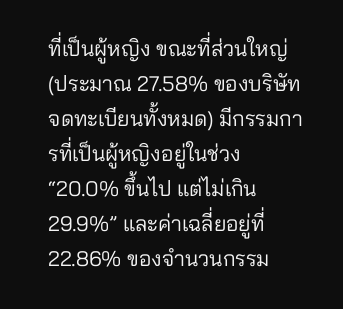ที่เป็นผู้หญิง ขณะที่ส่วนใหญ่ (ประมาณ 27.58% ของบริษัทจดทะเบียนทั้งหมด) มีกรรมการที่เป็นผู้หญิงอยู่ในช่วง “20.0% ขึ้นไป แต่ไม่เกิน 29.9%” และค่าเฉลี่ยอยู่ที่ 22.86% ของจำนวนกรรม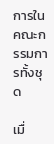การในคณะกรรมการทั้งชุด

เมื่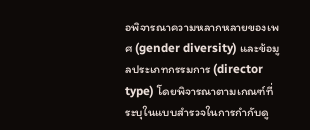อพิจารณาความหลากหลายของเพศ (gender diversity) และข้อมูลประเภทกรรมการ (director type) โดยพิจารณาตามเกณฑ์ที่ระบุในแบบสำรวจในการกำกับดู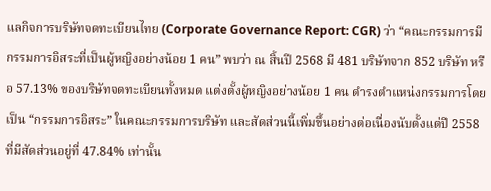แลกิจการบริษัทจดทะเบียนไทย (Corporate Governance Report: CGR) ว่า “คณะกรรมการมีกรรมการอิสระที่เป็นผู้หญิงอย่างน้อย 1 คน” พบว่า ณ สิ้นปี 2568 มี 481 บริษัทจาก 852 บริษัท หรือ 57.13% ของบริษัทจดทะเบียนทั้งหมด แต่งตั้งผู้หญิงอย่างน้อย 1 คน ดำรงตำแหน่งกรรมการโดยเป็น “กรรมการอิสระ” ในคณะกรรมการบริษัท และสัดส่วนนี้เพิ่มขึ้นอย่างต่อเนื่องนับตั้งแต่ปี 2558 ที่มีสัดส่วนอยู่ที่ 47.84% เท่านั้น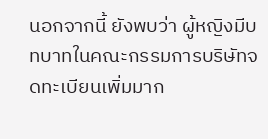นอกจากนี้ ยังพบว่า ผู้หญิงมีบทบาทในคณะกรรมการบริษัทจดทะเบียนเพิ่มมาก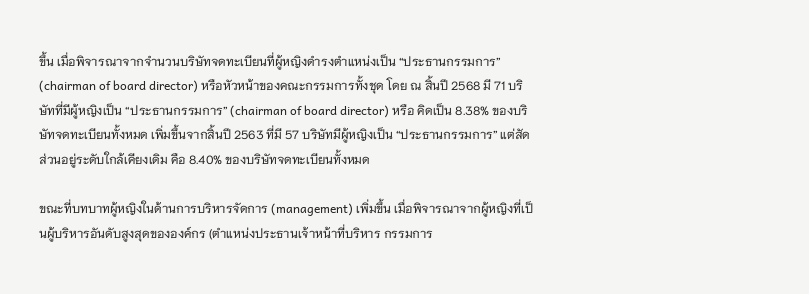ขึ้น เมื่อพิจารณาจากจำนวนบริษัทจดทะเบียนที่ผู้หญิงดำรงตำแหน่งเป็น “ประธานกรรมการ” (chairman of board director) หรือหัวหน้าของคณะกรรมการทั้งชุด โดย ณ สิ้นปี 2568 มี 71 บริษัทที่มีผู้หญิงเป็น “ประธานกรรมการ” (chairman of board director) หรือ คิดเป็น 8.38% ของบริษัทจดทะเบียนทั้งหมด เพิ่มขึ้นจากสิ้นปี 2563 ที่มี 57 บริษัทมีผู้หญิงเป็น “ประธานกรรมการ” แต่สัดส่วนอยู่ระดับใกล้เคียงเดิม คือ 8.40% ของบริษัทจดทะเบียนทั้งหมด

ขณะที่บทบาทผู้หญิงในด้านการบริหารจัดการ (management) เพิ่มขึ้น เมื่อพิจารณาจากผู้หญิงที่เป็นผู้บริหารอันดับสูงสุดขององค์กร (ตำแหน่งประธานเจ้าหน้าที่บริหาร กรรมการ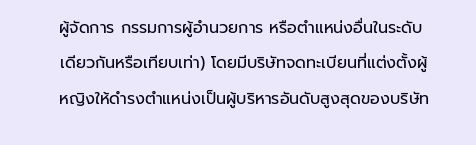ผู้จัดการ กรรมการผู้อำนวยการ หรือตำแหน่งอื่นในระดับเดียวกันหรือเทียบเท่า) โดยมีบริษัทจดทะเบียนที่แต่งตั้งผู้หญิงให้ดำรงตำแหน่งเป็นผู้บริหารอันดับสูงสุดของบริษัท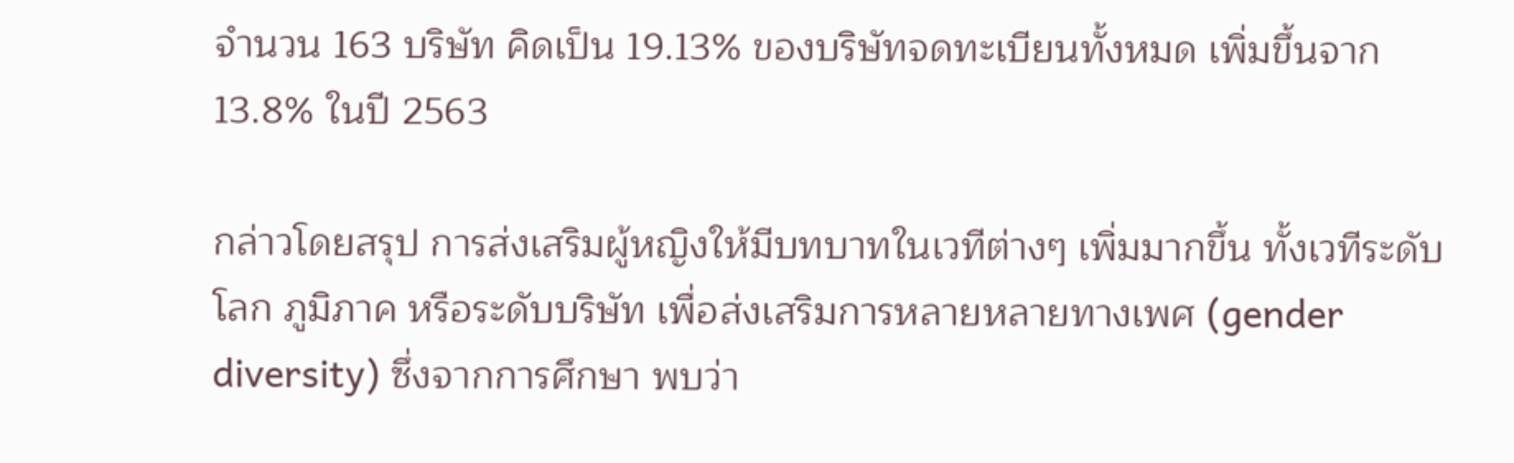จำนวน 163 บริษัท คิดเป็น 19.13% ของบริษัทจดทะเบียนทั้งหมด เพิ่มขึ้นจาก 13.8% ในปี 2563

กล่าวโดยสรุป การส่งเสริมผู้หญิงให้มีบทบาทในเวทีต่างๆ เพิ่มมากขึ้น ทั้งเวทีระดับโลก ภูมิภาค หรือระดับบริษัท เพื่อส่งเสริมการหลายหลายทางเพศ (gender diversity) ซึ่งจากการศึกษา พบว่า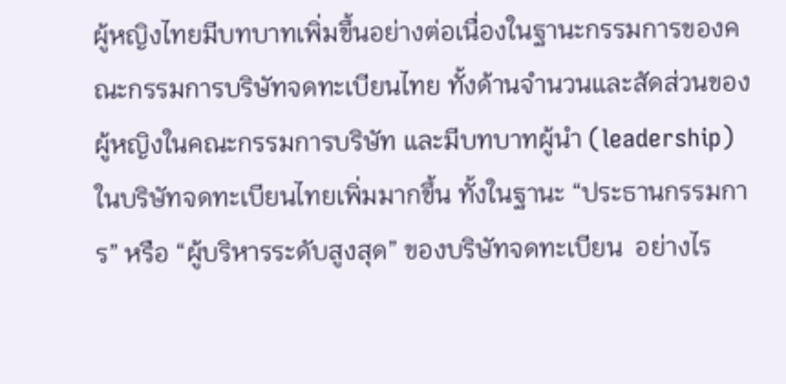ผู้หญิงไทยมีบทบาทเพิ่มขึ้นอย่างต่อเนื่องในฐานะกรรมการของคณะกรรมการบริษัทจดทะเบียนไทย ทั้งด้านจำนวนและสัดส่วนของผู้หญิงในคณะกรรมการบริษัท และมีบทบาทผู้นำ (leadership) ในบริษัทจดทะเบียนไทยเพิ่มมากขึ้น ทั้งในฐานะ “ประธานกรรมการ” หรือ “ผู้บริหารระดับสูงสุด” ของบริษัทจดทะเบียน  อย่างไร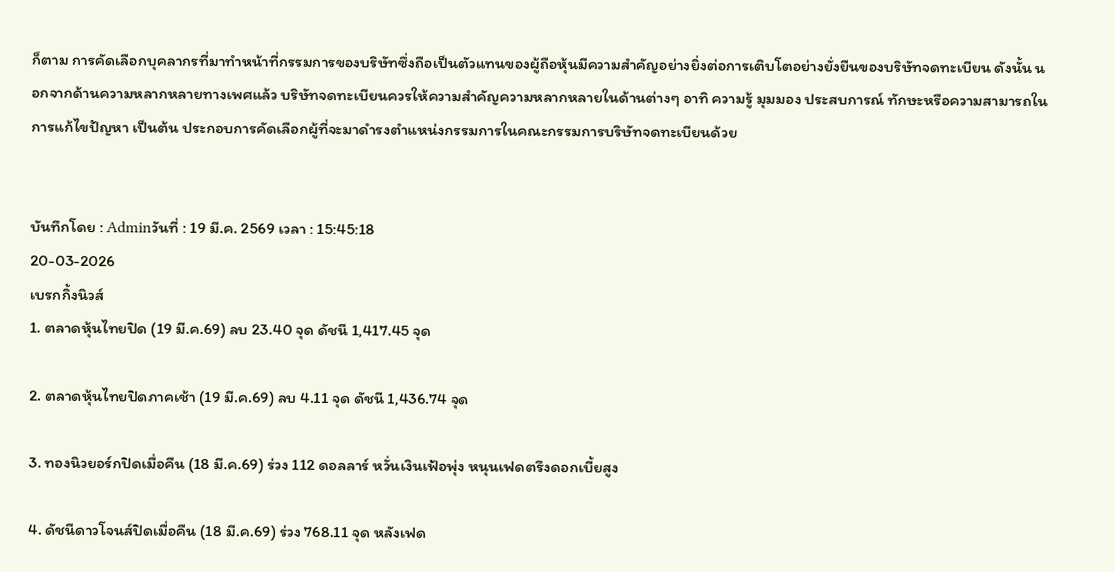ก็ตาม การคัดเลือกบุคลากรที่มาทำหน้าที่กรรมการของบริษัทซึ่งถือเป็นตัวแทนของผู้ถือหุ้นมีความสำคัญอย่างยิ่งต่อการเติบโตอย่างยั่งยืนของบริษัทจดทะเบียน ดังนั้น นอกจากด้านความหลากหลายทางเพศแล้ว บริษัทจดทะเบียนควรให้ความสำคัญความหลากหลายในด้านต่างๆ อาทิ ความรู้ มุมมอง ประสบการณ์ ทักษะหรือความสามารถในการแก้ไขปัญหา เป็นต้น ประกอบการคัดเลือกผู้ที่จะมาดำรงตำแหน่งกรรมการในคณะกรรมการบริษัทจดทะเบียนด้วย


บันทึกโดย : Adminวันที่ : 19 มี.ค. 2569 เวลา : 15:45:18
20-03-2026
เบรกกิ้งนิวส์
1. ตลาดหุ้นไทยปิด (19 มี.ค.69) ลบ 23.40 จุด ดัชนี 1,417.45 จุด

2. ตลาดหุ้นไทยปิดภาคเช้า (19 มี.ค.69) ลบ 4.11 จุด ดัชนี 1,436.74 จุด

3. ทองนิวยอร์กปิดเมื่อคืน (18 มี.ค.69) ร่วง 112 ดอลลาร์ หวั่นเงินเฟ้อพุ่ง หนุนเฟดตรึงดอกเบี้ยสูง

4. ดัชนีดาวโจนส์ปิดเมื่อคืน (18 มี.ค.69) ร่วง 768.11 จุด หลังเฟด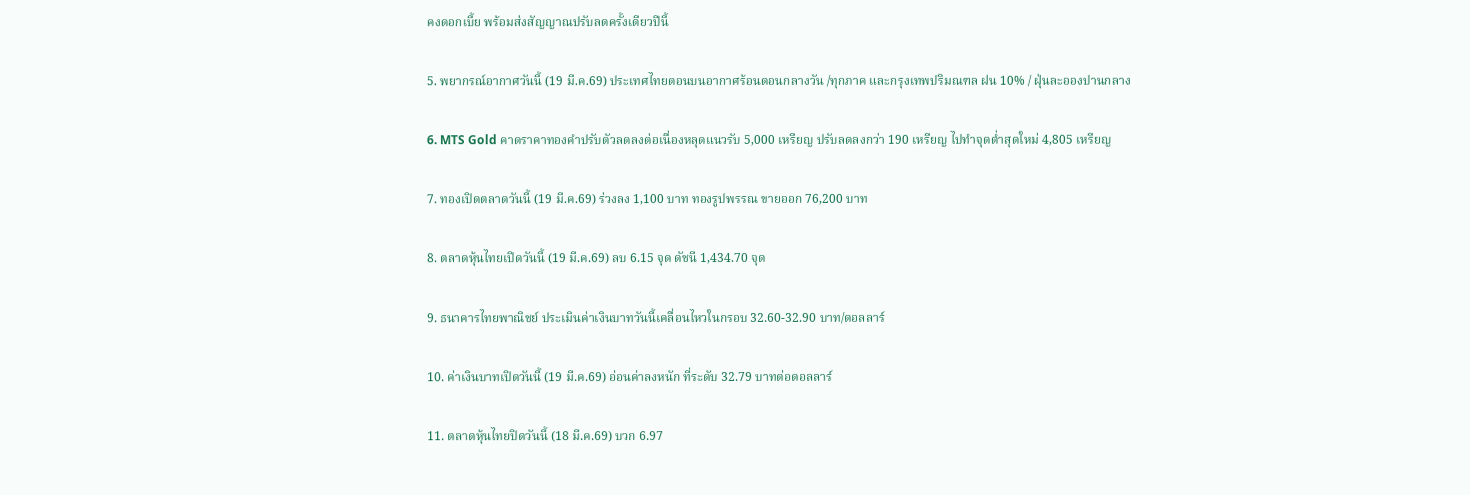คงดอกเบี้ย พร้อมส่งสัญญาณปรับลดครั้งเดียวปีนี้

5. พยากรณ์อากาศวันนี้ (19 มี.ค.69) ประเทศไทยตอนบนอากาศร้อนตอนกลางวัน /ทุกภาค และกรุงเทพปริมณฑล ฝน 10% / ฝุ่นละอองปานกลาง

6. MTS Gold คาดราคาทองคำปรับตัวลดลงต่อเนื่องหลุดแนวรับ 5,000 เหรียญ ปรับลดลงกว่า 190 เหรียญ ไปทำจุดต่ำสุดใหม่ 4,805 เหรียญ

7. ทองเปิดตลาดวันนี้ (19 มี.ค.69) ร่วงลง 1,100 บาท ทองรูปพรรณ ขายออก 76,200 บาท

8. ตลาดหุ้นไทยเปิดวันนี้ (19 มี.ค.69) ลบ 6.15 จุด ดัชนี 1,434.70 จุด

9. ธนาคารไทยพาณิชย์ ประเมินค่าเงินบาทวันนี้เคลื่อนไหวในกรอบ 32.60-32.90 บาท/ดอลลาร์

10. ค่าเงินบาทเปิดวันนี้ (19 มี.ค.69) อ่อนค่าลงหนัก ที่ระดับ 32.79 บาทต่อดอลลาร์

11. ตลาดหุ้นไทยปิดวันนี้ (18 มี.ค.69) บวก 6.97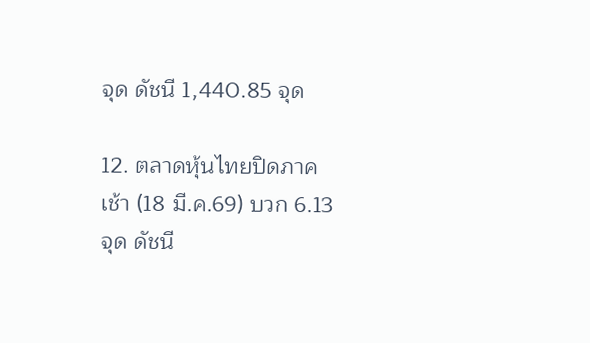จุด ดัชนี 1,440.85 จุด

12. ตลาดหุ้นไทยปิดภาคเช้า (18 มี.ค.69) บวก 6.13 จุด ดัชนี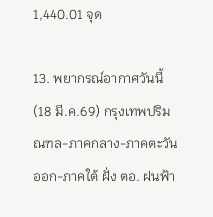1,440.01 จุด

13. พยากรณ์อากาศวันนี้ (18 มี.ค.69) กรุงเทพปริมณฑล-ภาคกลาง-ภาคตะวันออก-ภาคใต้ ฝั่ง ตอ. ฝนฟ้า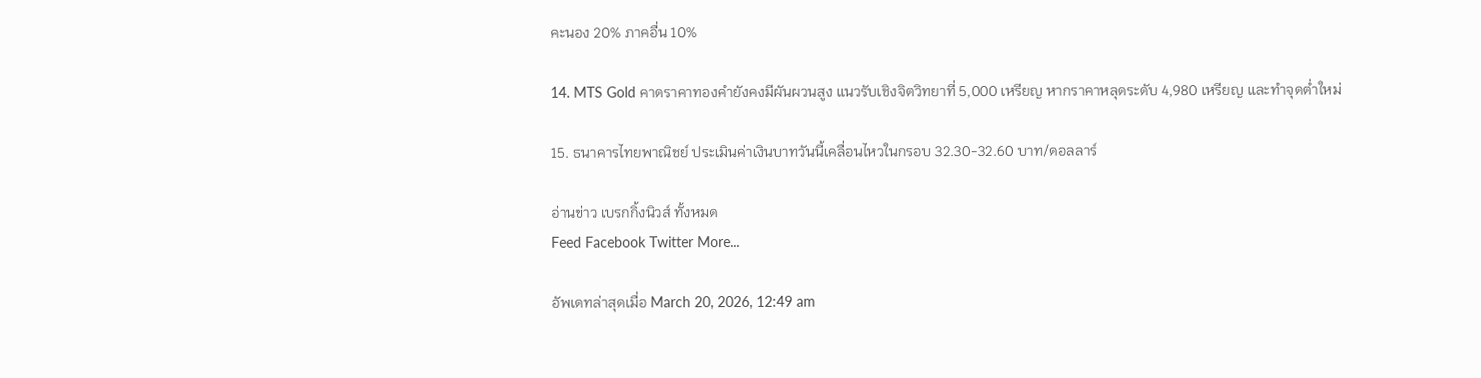คะนอง 20% ภาคอื่น 10%

14. MTS Gold คาดราคาทองคำยังคงมีผันผวนสูง แนวรับเชิงจิตวิทยาที่ 5,000 เหรียญ หากราคาหลุดระดับ 4,980 เหรียญ และทำจุดต่ำใหม่

15. ธนาคารไทยพาณิชย์ ประเมินค่าเงินบาทวันนี้เคลื่อนไหวในกรอบ 32.30-32.60 บาท/ดอลลาร์

อ่านข่าว เบรกกิ้งนิวส์ ทั้งหมด
Feed Facebook Twitter More...

อัพเดทล่าสุดเมื่อ March 20, 2026, 12:49 am